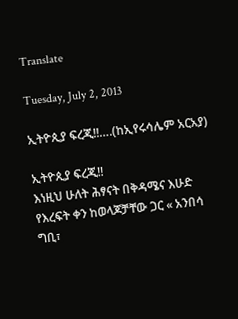Translate

Tuesday, July 2, 2013

ኢትዮጲያ ፍረጂ!!….(ከኢየሩሳሌም አርአያ)

ኢትዮጲያ ፍረጂ!!
እነዚህ ሁለት ሕፃናት በቅዳሜና እሁድ የእረፍት ቀን ከወላጆቻቸው ጋር « አንበሳ ግቢ፣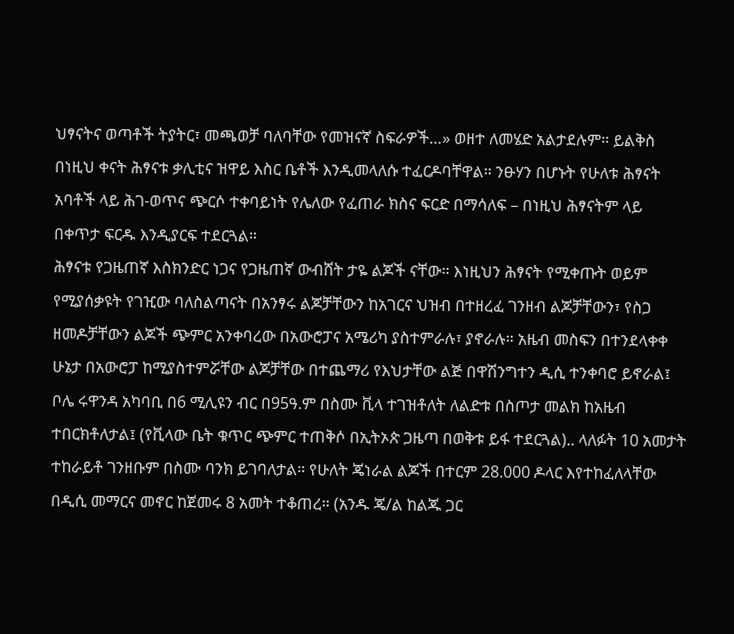ህፃናትና ወጣቶች ትያትር፣ መጫወቻ ባለባቸው የመዝናኛ ስፍራዎች…» ወዘተ ለመሄድ አልታደሉም። ይልቅስ በነዚህ ቀናት ሕፃናቱ ቃሊቲና ዝዋይ እስር ቤቶች እንዲመላለሱ ተፈርዶባቸዋል። ንፁሃን በሆኑት የሁለቱ ሕፃናት አባቶች ላይ ሕገ-ወጥና ጭርሶ ተቀባይነት የሌለው የፈጠራ ክስና ፍርድ በማሳለፍ – በነዚህ ሕፃናትም ላይ በቀጥታ ፍርዱ እንዲያርፍ ተደርጓል።
ሕፃናቱ የጋዜጠኛ እስክንድር ነጋና የጋዜጠኛ ውብሸት ታዬ ልጆች ናቸው። እነዚህን ሕፃናት የሚቀጡት ወይም የሚያሰቃዩት የገዢው ባለስልጣናት በአንፃሩ ልጆቻቸውን ከአገርና ህዝብ በተዘረፈ ገንዘብ ልጆቻቸውን፣ የስጋ ዘመዶቻቸውን ልጆች ጭምር አንቀባረው በአውሮፓና አሜሪካ ያስተምራሉ፣ ያኖራሉ። አዜብ መስፍን በተንደላቀቀ ሁኔታ በአውሮፓ ከሚያስተምሯቸው ልጆቻቸው በተጨማሪ የእህታቸው ልጅ በዋሽንግተን ዲሲ ተንቀባሮ ይኖራል፤ ቦሌ ሩዋንዳ አካባቢ በ6 ሚሊዩን ብር በ95ዓ.ም በስሙ ቪላ ተገዝቶለት ለልድቱ በስጦታ መልክ ከአዜብ ተበርክቶለታል፤ (የቪላው ቤት ቁጥር ጭምር ተጠቅሶ በኢትኦጵ ጋዜጣ በወቅቱ ይፋ ተደርጓል).. ላለፉት 10 አመታት ተከራይቶ ገንዘቡም በስሙ ባንክ ይገባለታል። የሁለት ጄነራል ልጆች በተርም 28.000 ዶላር እየተከፈለላቸው በዲሲ መማርና መኖር ከጀመሩ 8 አመት ተቆጠረ። (አንዱ ጄ/ል ከልጁ ጋር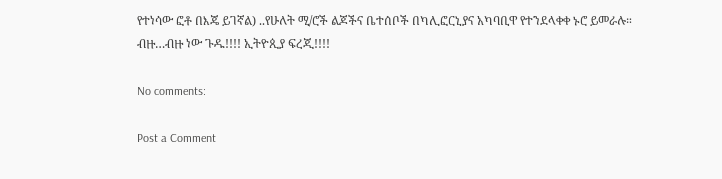የተነሳው ፎቶ በእጄ ይገኛል) ..የሁለት ሚ/ሮች ልጆችና ቤተሰቦች በካሊፎርኒያና አካባቢዋ የተንደላቀቀ ኑሮ ይመራሉ። ብዙ…ብዙ ነው ጉዱ!!!! ኢትዮጲያ ፍረጂ!!!!

No comments:

Post a Comment